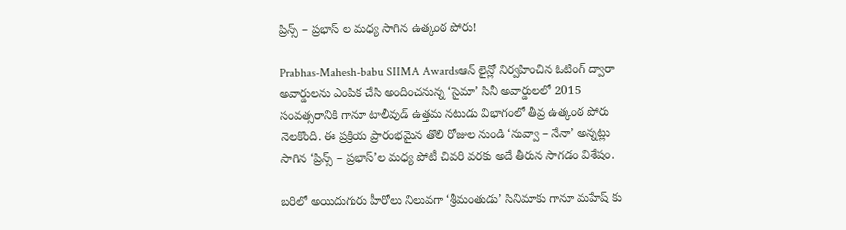ప్రిన్స్ – ప్రభాస్ ల మధ్య సాగిన ఉత్కంఠ పోరు!

Prabhas-Mahesh-babu SIIMA Awardsఆన్ లైన్లో నిర్వహించిన ఓటింగ్ ద్వారా అవార్డులను ఎంపిక చేసి అందించనున్న ‘సైమా’ సినీ అవార్డులలో 2015 సంవత్సరానికి గానూ టాలీవుడ్ ఉత్తమ నటుడు విభాగంలో తీవ్ర ఉత్కంఠ పోరు నెలకొంది. ఈ ప్రక్రియ ప్రారంభమైన తొలి రోజుల నుండి ‘నువ్వా – నేనా’ అన్నట్లు సాగిన ‘ప్రిన్స్ – ప్రభాస్’ల మధ్య పోటీ చివరి వరకు అదే తీరున సాగడం విశేషం.

బరిలో అయిదుగురు హీరోలు నిలువగా ‘శ్రీమంతుడు’ సినిమాకు గానూ మహేష్ కు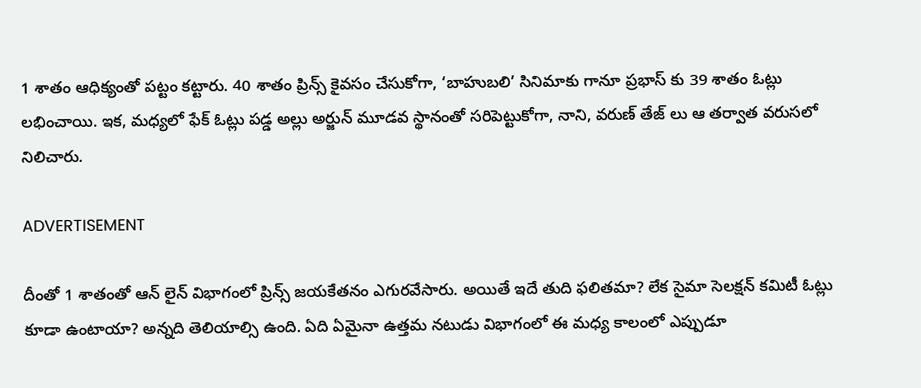1 శాతం ఆధిక్యంతో పట్టం కట్టారు. 40 శాతం ప్రిన్స్ కైవసం చేసుకోగా, ‘బాహుబలి’ సినిమాకు గానూ ప్రభాస్ కు 39 శాతం ఓట్లు లభించాయి. ఇక, మధ్యలో ఫేక్ ఓట్లు పడ్డ అల్లు అర్జున్ మూడవ స్థానంతో సరిపెట్టుకోగా, నాని, వరుణ్ తేజ్ లు ఆ తర్వాత వరుసలో నిలిచారు.

ADVERTISEMENT

దీంతో 1 శాతంతో ఆన్ లైన్ విభాగంలో ప్రిన్స్ జయకేతనం ఎగురవేసారు. అయితే ఇదే తుది ఫలితమా? లేక సైమా సెలక్షన్ కమిటీ ఓట్లు కూడా ఉంటాయా? అన్నది తెలియాల్సి ఉంది. ఏది ఏమైనా ఉత్తమ నటుడు విభాగంలో ఈ మధ్య కాలంలో ఎప్పుడూ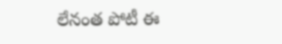లేనంత పోటీ ఈ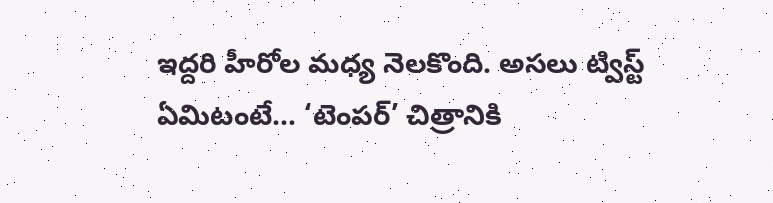ఇద్దరి హీరోల మధ్య నెలకొంది. అసలు ట్విస్ట్ ఏమిటంటే… ‘టెంపర్’ చిత్రానికి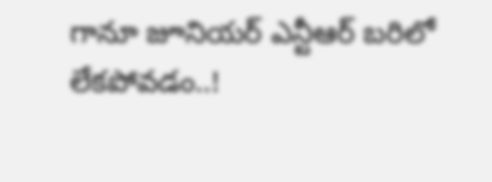గానూ జూనియర్ ఎన్టీఆర్ బరిలో లేకపోవడం..!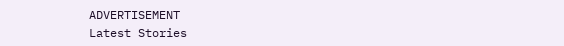ADVERTISEMENT
Latest Stories